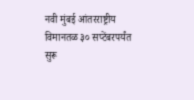नवी मुंबई आंतरराष्ट्रीय विमानतळ ३० सप्टेंबरपर्यंत सुरू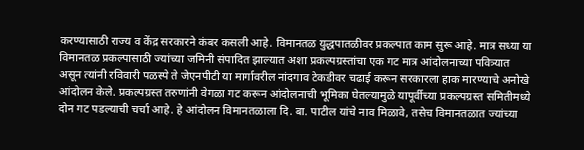करण्यासाठी राज्य व केंद्र सरकारने कंबर कसली आहे. विमानतळ युद्धपातळीवर प्रकल्पात काम सुरू आहे. मात्र सध्या या विमानतळ प्रकल्पासाठी ज्यांच्या जमिनी संपादित झाल्यात अशा प्रकल्पग्रस्तांचा एक गट मात्र आंदोलनाच्या पवित्र्यात असून त्यांनी रविवारी पळस्पे ते जेएनपीटी या मार्गावरील नांदगाव टेकडीवर चढाई करून सरकारला हाक मारण्याचे अनोखे आंदोलन केले. प्रकल्पग्रस्त तरुणांनी वेगळा गट करून आंदोलनाची भूमिका घेतल्यामुळे यापूर्वीच्या प्रकल्पग्रस्त समितीमध्ये दोन गट पडल्याची चर्चा आहे. हे आंदोलन विमानतळाला दि. बा. पाटील यांचे नाव मिळावे, तसेच विमानतळात ज्यांच्या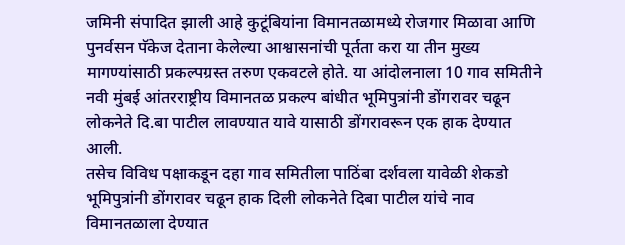जमिनी संपादित झाली आहे कुटूंबियांना विमानतळामध्ये रोजगार मिळावा आणि पुनर्वसन पॅकेज देताना केलेल्या आश्वासनांची पूर्तता करा या तीन मुख्य मागण्यांसाठी प्रकल्पग्रस्त तरुण एकवटले होते. या आंदोलनाला 10 गाव समितीने नवी मुंबई आंतरराष्ट्रीय विमानतळ प्रकल्प बांधीत भूमिपुत्रांनी डोंगरावर चढून लोकनेते दि.बा पाटील लावण्यात यावे यासाठी डोंगरावरून एक हाक देण्यात आली.
तसेच विविध पक्षाकडून दहा गाव समितीला पाठिंबा दर्शवला यावेळी शेकडो भूमिपुत्रांनी डोंगरावर चढून हाक दिली लोकनेते दिबा पाटील यांचे नाव विमानतळाला देण्यात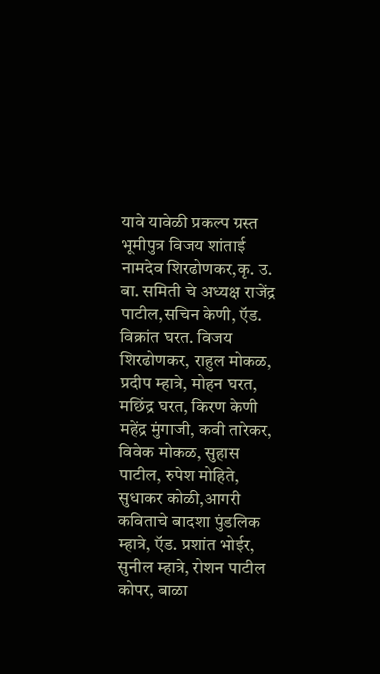यावे यावेळी प्रकल्प ग्रस्त भूमीपुत्र विजय शांताई नामदेव शिरढोणकर,कृ. उ. बा. समिती चे अध्यक्ष राजेंद्र पाटील,सचिन केणी, ऍड. विक्रांत घरत. विजय शिरढोणकर, राहुल मोकळ, प्रदीप म्हात्रे, मोहन घरत, मछिंद्र घरत, किरण केणी महेंद्र मुंगाजी, कवी तारेकर, विवेक मोकळ, सुहास पाटील, रुपेश मोहिते, सुधाकर कोळी,आगरी कविताचे बादशा पुंडलिक म्हात्रे, ऍड. प्रशांत भोईर, सुनील म्हात्रे, रोशन पाटील कोपर, बाळा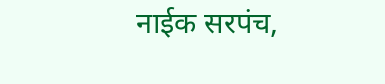नाईक सरपंच,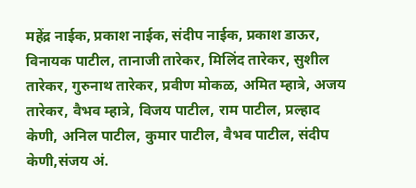महेंद्र नाईक, प्रकाश नाईक, संदीप नाईक, प्रकाश डाऊर, विनायक पाटील, तानाजी तारेकर, मिलिंद तारेकर, सुशील तारेकर, गुरुनाथ तारेकर, प्रवीण मोकळ, अमित म्हात्रे, अजय तारेकर, वैभव म्हात्रे, विजय पाटील, राम पाटील, प्रल्हाद केणी, अनिल पाटील, कुमार पाटील, वैभव पाटील, संदीप केणी,संजय अं.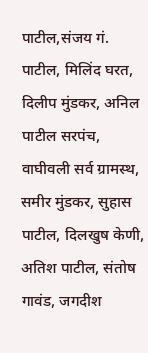पाटील,संजय गं. पाटील, मिलिंद घरत, दिलीप मुंडकर, अनिल पाटील सरपंच, वाघीवली सर्व ग्रामस्थ, समीर मुंडकर, सुहास पाटील, दिलखुष केणी, अतिश पाटील, संतोष गावंड, जगदीश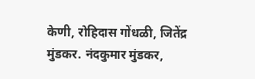केणी, रोहिदास गोंधळी, जितेंद्र मुंडकर. नंदकुमार मुंडकर,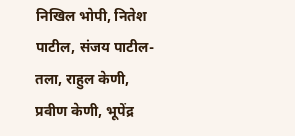निखिल भोपी, नितेश पाटील, संजय पाटील- तला, राहुल केणी, प्रवीण केणी, भूपेंद्र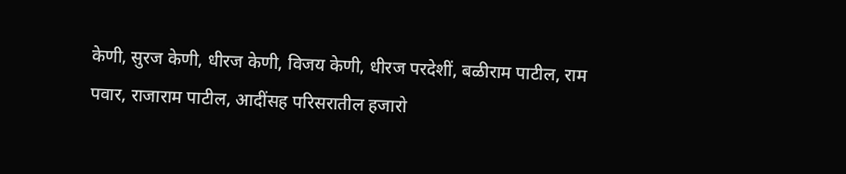केणी, सुरज केणी, धीरज केणी, विजय केणी, धीरज परदेशीं, बळीराम पाटील, राम पवार, राजाराम पाटील, आदींसह परिसरातील हजारो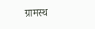ग्रामस्थ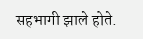सहभागी झाले होते.